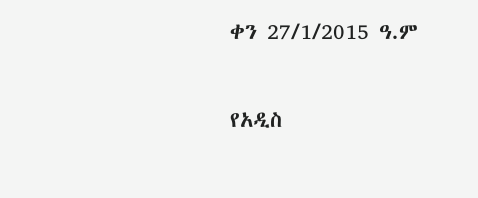ቀን 27/1/2015 ዓ.ም

የአዲስ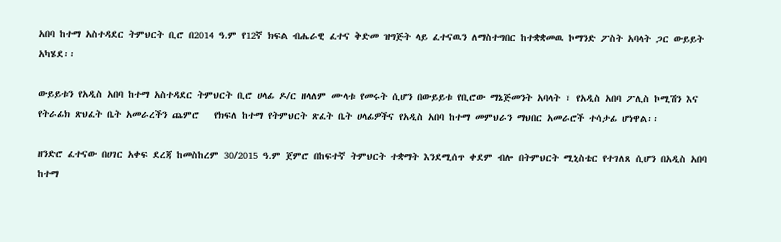አበባ ከተማ አስተዳደር ትምህርት ቢሮ በ2014 ዓ.ም የ12ኛ ክፍል ብሔራዊ ፈተና ቅድመ ዝግጅት ላይ ፈተናዉን ለማስተግበር ከተቋቋመዉ ኮማንድ ፖስት አባላት ጋር ውይይት አካሄደ፡፡

ውይይቱን የአዲስ አበባ ከተማ አስተዳደር ትምህርት ቢሮ ሀላፊ ዶ/ር ዘላለም ሙላቱ የመሩት ሲሆን በውይይቱ የቢሮው ማኔጅመንት አባላት ፣ የአዲስ አበባ ፖሊስ ኮሚሽን እና የትራፊክ ጽህፈት ቤት አመራረችን ጨምሮ   የክፍለ ከተማ የትምህርት ጽፈት ቤት ሀላፊዎችና የአዲስ አበባ ከተማ መምህራን ማህበር አመራሮች ተሳታፊ ሆነዋል፡፡

ዘንድሮ ፈተናው በሀገር አቀፍ ደረጃ ከመስከረም 30/2015 ዓ.ም ጀምሮ በከፍተኛ ትምህርት ተቋማት እንደሚሰጥ ቀደም ብሎ በትምህርት ሚኒስቴር የተገለጸ ሲሆን በአዲስ አበባ ከተማ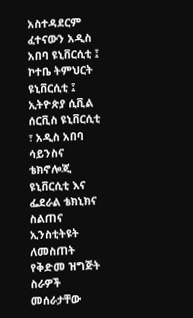አስተዳደርም ፈተናውን አዲስ አበባ ዩኒቨርሲቲ ፤ ኮተቤ ትምህርት ዩኒቨርሲቲ ፤ ኢትዮጵያ ሲቪል ሰርቪስ ዩኒቨርሲቲ ፣ አዲስ አበባ ሳይንስና ቴክኖሎጂ ዩኒቨርሲቲ እና ፌደራል ቴክኒክና ስልጠና ኢንስቲትዩት ለመስጠት የቅድመ ዝግጅት ስራዎች መሰራታቸው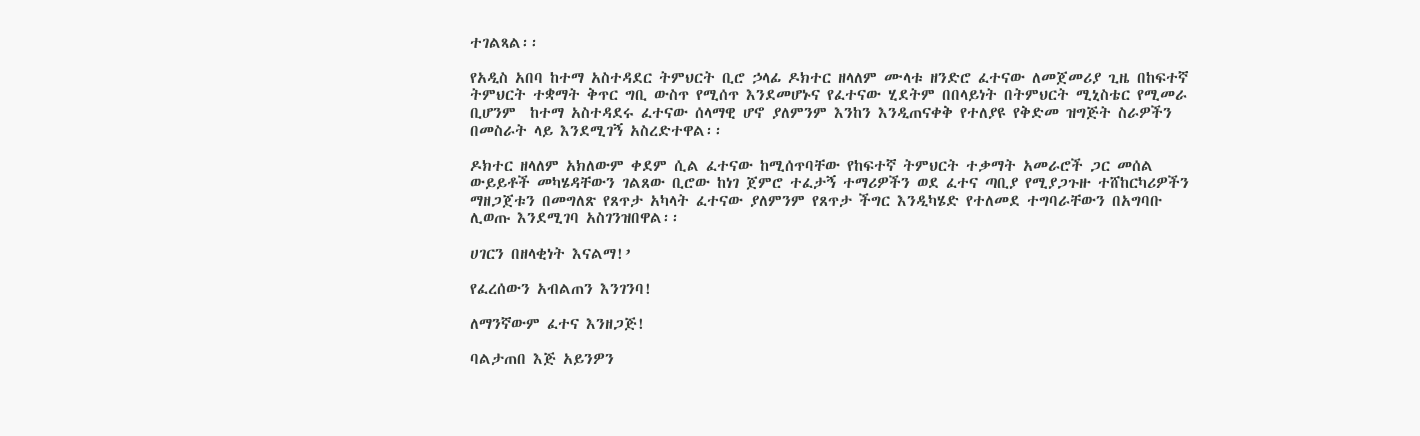ተገልጻል፡፡

የአዲስ አበባ ከተማ አስተዳደር ትምህርት ቢሮ ኃላፊ ዶክተር ዘላለም ሙላቱ ዘንድሮ ፈተናው ለመጀመሪያ ጊዜ በከፍተኛ ትምህርት ተቋማት ቅጥር ግቢ ውስጥ የሚሰጥ እንደመሆኑና የፈተናው ሂደትም በበላይነት በትምህርት ሚኒስቴር የሚመራ ቢሆንም  ከተማ አስተዳደሩ ፈተናው ሰላማዊ ሆኖ ያለምንም እንከን እንዲጠናቀቅ የተለያዩ የቅድመ ዝግጅት ስራዎችን በመስራት ላይ እንደሚገኝ አስረድተዋል፡፡

ዶክተር ዘላለም አክለውም ቀደም ሲል ፈተናው ከሚሰጥባቸው የከፍተኛ ትምህርት ተቃማት አመራሮች ጋር መሰል ውይይቶች መካሄዳቸውን ገልጸው ቢሮው ከነገ ጀምሮ ተፈታኝ ተማሪዎችን ወደ ፈተና ጣቢያ የሚያጋጉዙ ተሸከርካሪዎችን ማዘጋጀቱን በመግለጽ የጸጥታ አካላት ፈተናው ያለምንም የጸጥታ ችግር እንዲካሄድ የተለመደ ተግባራቸውን በአግባቡ ሊወጡ እንደሚገባ አስገንዝበዋል፡፡

ሀገርን በዘላቂነት እናልማ!’

የፈረሰውን አብልጠን እንገንባ!

ለማንኛውም ፈተና እንዘጋጅ!

ባልታጠበ እጅ አይንዎን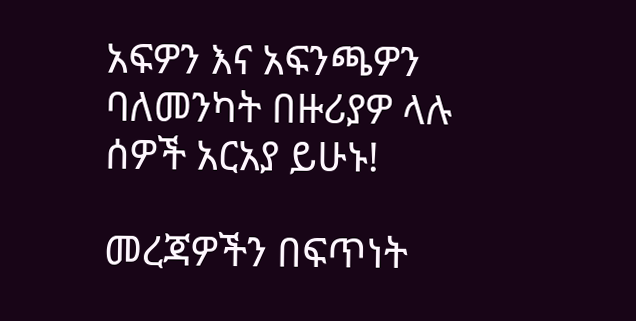አፍዎን እና አፍንጫዎን ባለመንካት በዙሪያዎ ላሉ ሰዎች አርአያ ይሁኑ!

መረጃዎችን በፍጥነት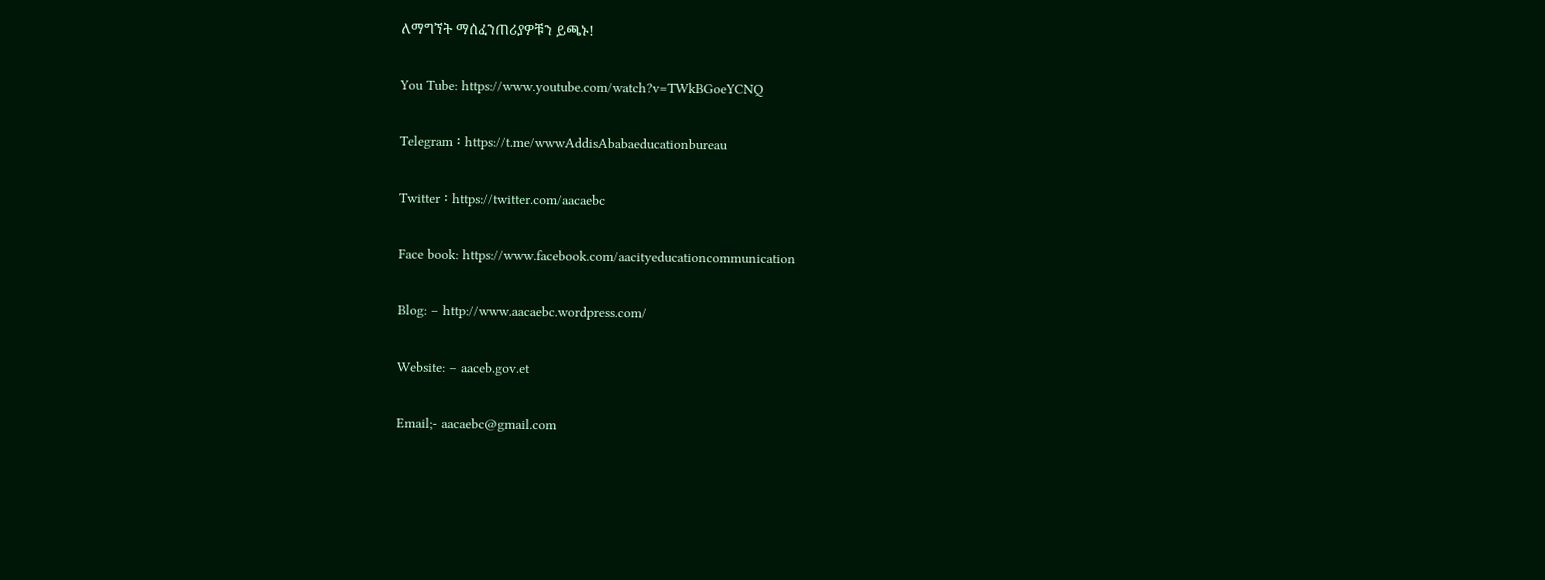ለማግኘት ማሰፈንጠሪያዎቹን ይጫኑ!

You Tube: https://www.youtube.com/watch?v=TWkBGoeYCNQ

Telegram ፡ https://t.me/wwwAddisAbabaeducationbureau

Twitter ፡ https://twitter.com/aacaebc

Face book: https://www.facebook.com/aacityeducationcommunication

Blog: – http://www.aacaebc.wordpress.com/

Website: – aaceb.gov.et

Email;- aacaebc@gmail.com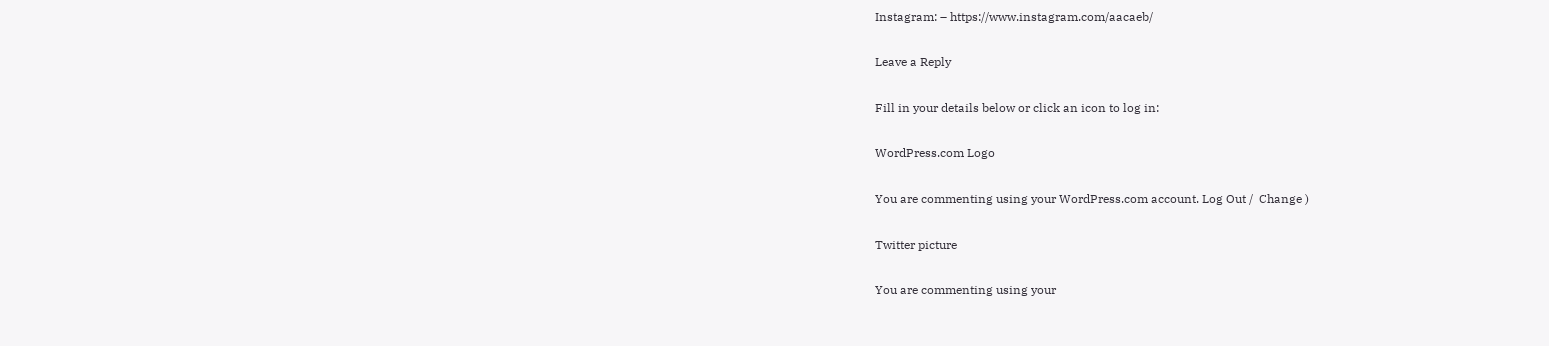Instagram: – https://www.instagram.com/aacaeb/

Leave a Reply

Fill in your details below or click an icon to log in:

WordPress.com Logo

You are commenting using your WordPress.com account. Log Out /  Change )

Twitter picture

You are commenting using your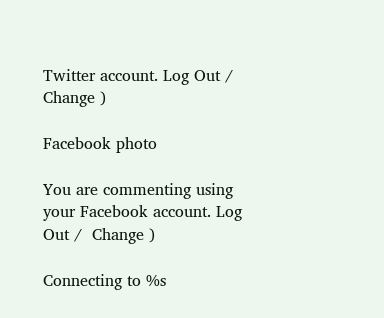Twitter account. Log Out /  Change )

Facebook photo

You are commenting using your Facebook account. Log Out /  Change )

Connecting to %s